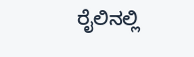ರೈಲಿನಲ್ಲಿ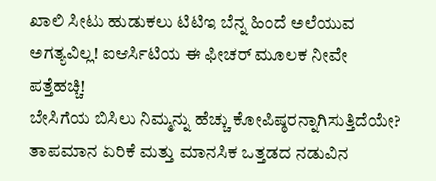ಖಾಲಿ ಸೀಟು ಹುಡುಕಲು ಟಿಟಿಇ ಬೆನ್ನ ಹಿಂದೆ ಅಲೆಯುವ ಅಗತ್ಯವಿಲ್ಲ! ಐಆರ್ಸಿಟಿಯ ಈ ಫೀಚರ್ ಮೂಲಕ ನೀವೇ ಪತ್ತೆಹಚ್ಚಿ!
ಬೇಸಿಗೆಯ ಬಿಸಿಲು ನಿಮ್ಮನ್ನು ಹೆಚ್ಚು ಕೋಪಿಷ್ಠರನ್ನಾಗಿಸುತ್ತಿದೆಯೇ? ತಾಪಮಾನ ಏರಿಕೆ ಮತ್ತು ಮಾನಸಿಕ ಒತ್ತಡದ ನಡುವಿನ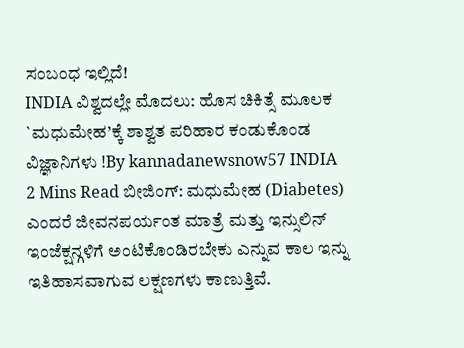ಸಂಬಂಧ ಇಲ್ಲಿದೆ!
INDIA ವಿಶ್ವದಲ್ಲೇ ಮೊದಲು: ಹೊಸ ಚಿಕಿತ್ಸೆ ಮೂಲಕ `ಮಧುಮೇಹ’ಕ್ಕೆ ಶಾಶ್ವತ ಪರಿಹಾರ ಕಂಡುಕೊಂಡ ವಿಜ್ಞಾನಿಗಳು !By kannadanewsnow57 INDIA 2 Mins Read ಬೀಜಿಂಗ್: ಮಧುಮೇಹ (Diabetes) ಎಂದರೆ ಜೀವನಪರ್ಯಂತ ಮಾತ್ರೆ ಮತ್ತು ಇನ್ಸುಲಿನ್ ಇಂಜೆಕ್ಷನ್ಗಳಿಗೆ ಅಂಟಿಕೊಂಡಿರಬೇಕು ಎನ್ನುವ ಕಾಲ ಇನ್ನು ಇತಿಹಾಸವಾಗುವ ಲಕ್ಷಣಗಳು ಕಾಣುತ್ತಿವೆ.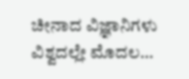ಚೀನಾದ ವಿಜ್ಞಾನಿಗಳು ವಿಶ್ವದಲ್ಲೇ ಮೊದಲ…